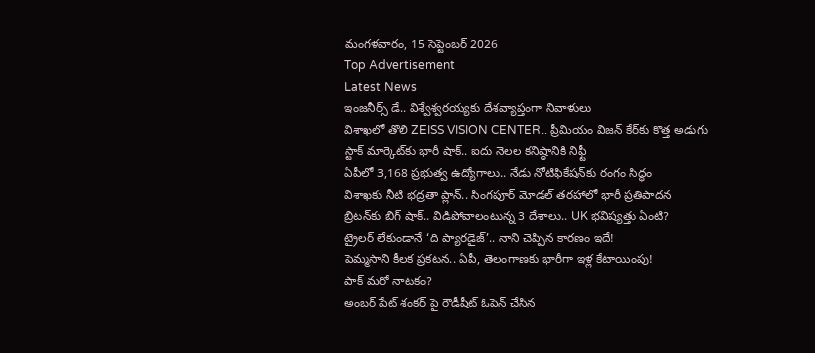మంగళవారం, 15 సెప్టెంబర్ 2026
Top Advertisement
Latest News
ఇంజనీర్స్ డే.. విశ్వేశ్వరయ్యకు దేశవ్యాప్తంగా నివాళులు
విశాఖలో తొలి ZEISS VISION CENTER.. ప్రీమియం విజన్ కేర్‌కు కొత్త అడుగు
స్టాక్ మార్కెట్‌కు భారీ షాక్.. ఐదు నెలల కనిష్ఠానికి నిఫ్టీ
ఏపీలో 3,168 ప్రభుత్వ ఉద్యోగాలు.. నేడు నోటిఫికేషన్‌కు రంగం సిద్ధం
విశాఖకు నీటి భద్రతా ప్లాన్.. సింగపూర్ మోడల్ తరహాలో భారీ ప్రతిపాదన
బ్రిటన్‌కు బిగ్ షాక్.. విడిపోవాలంటున్న 3 దేశాలు.. UK భవిష్యత్తు ఏంటి?
ట్రైలర్‌ లేకుండానే ‘ది ప్యారడైజ్‌’.. నాని చెప్పిన కారణం ఇదే!
పెమ్మసాని కీలక ప్రకటన.. ఏపీ, తెలంగాణకు భారీగా ఇళ్ల కేటాయింపు!
పాక్ మరో నాటకం?
అంబర్ పేట్ శంకర్ పై రౌడీషీట్ ఓపెన్ చేసిన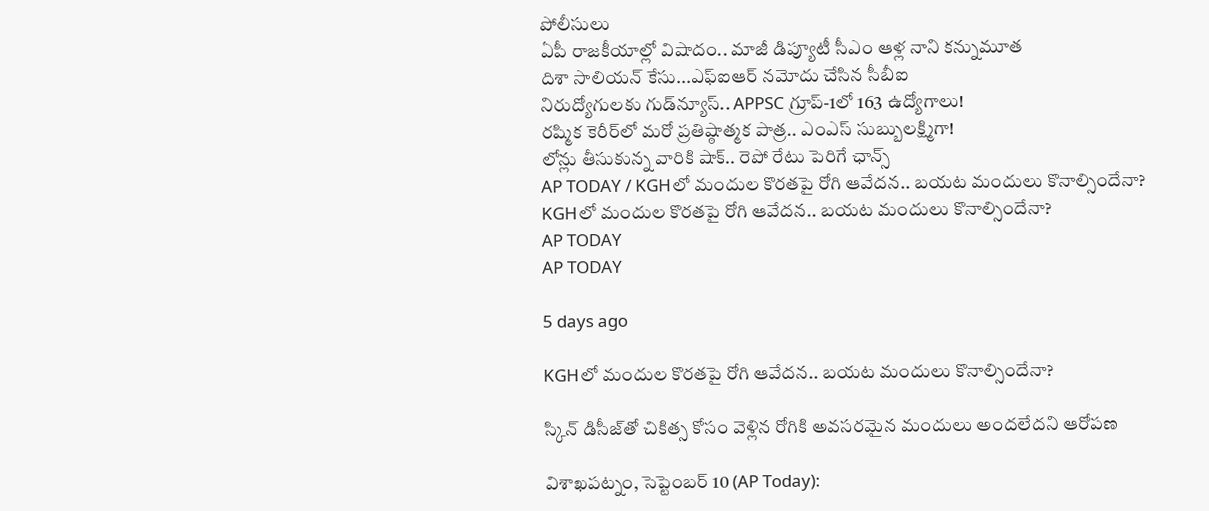పోలీసులు
ఏపీ రాజకీయాల్లో విషాదం.. మాజీ డిప్యూటీ సీఎం ఆళ్ల నాని కన్నుమూత
దిశా సాలియన్ కేసు...ఎఫ్‌ఐఆర్ నమోదు చేసిన సీబీఐ
నిరుద్యోగులకు గుడ్‌న్యూస్‌.. APPSC గ్రూప్‌-1లో 163 ఉద్యోగాలు!
రష్మిక కెరీర్‌లో మరో ప్రతిష్ఠాత్మక పాత్ర.. ఎంఎస్ సుబ్బులక్ష్మిగా!
లోన్లు తీసుకున్న వారికి షాక్‌.. రెపో రేటు పెరిగే ఛాన్స్‌
AP TODAY / KGHలో మందుల కొరతపై రోగి ఆవేదన.. బయట మందులు కొనాల్సిందేనా?
KGHలో మందుల కొరతపై రోగి ఆవేదన.. బయట మందులు కొనాల్సిందేనా?
AP TODAY
AP TODAY

5 days ago

KGHలో మందుల కొరతపై రోగి ఆవేదన.. బయట మందులు కొనాల్సిందేనా?

స్కిన్ డిసీజ్‌తో చికిత్స కోసం వెళ్లిన రోగికి అవసరమైన మందులు అందలేదని ఆరోపణ

విశాఖపట్నం, సెప్టెంబర్ 10 (AP Today):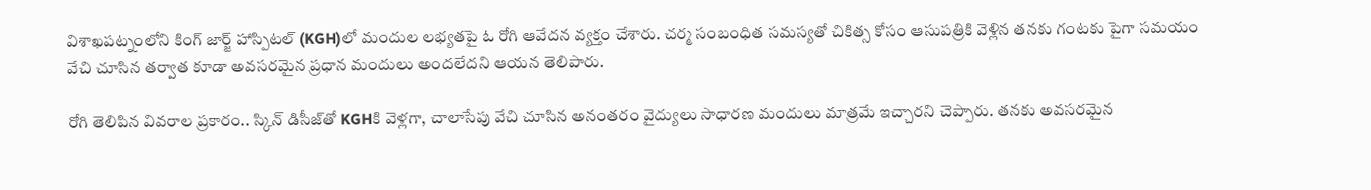విశాఖపట్నంలోని కింగ్ జార్జ్ హాస్పిటల్ (KGH)లో మందుల లభ్యతపై ఓ రోగి ఆవేదన వ్యక్తం చేశారు. చర్మ సంబంధిత సమస్యతో చికిత్స కోసం ఆసుపత్రికి వెళ్లిన తనకు గంటకు పైగా సమయం వేచి చూసిన తర్వాత కూడా అవసరమైన ప్రధాన మందులు అందలేదని ఆయన తెలిపారు.

రోగి తెలిపిన వివరాల ప్రకారం.. స్కిన్ డిసీజ్‌తో KGHకి వెళ్లగా, చాలాసేపు వేచి చూసిన అనంతరం వైద్యులు సాధారణ మందులు మాత్రమే ఇచ్చారని చెప్పారు. తనకు అవసరమైన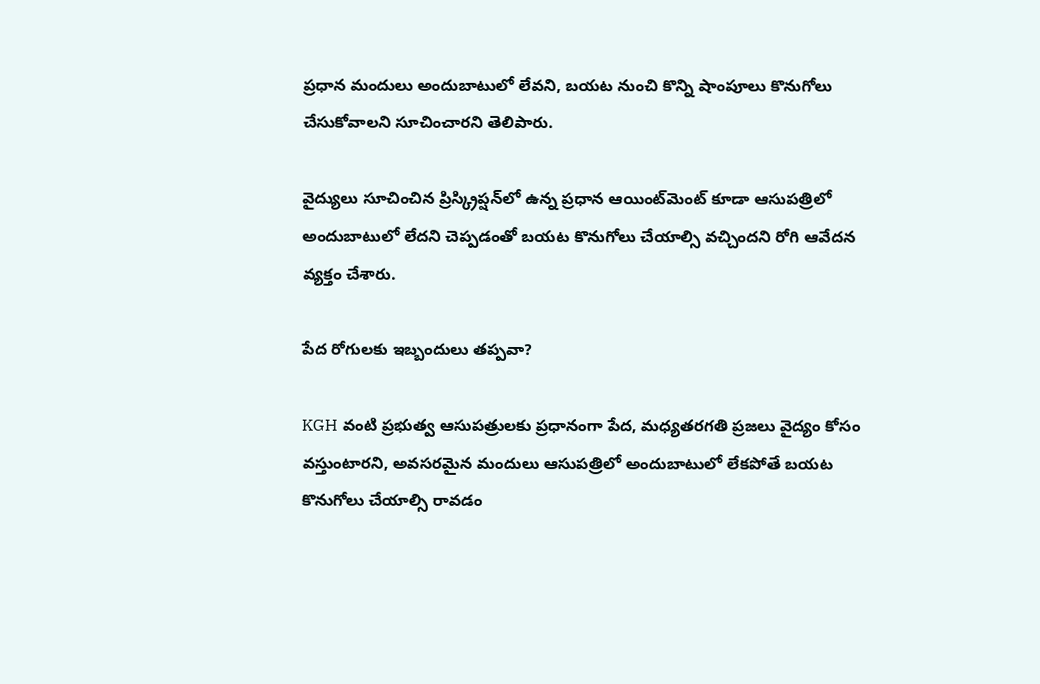ప్రధాన మందులు అందుబాటులో లేవని, బయట నుంచి కొన్ని షాంపూలు కొనుగోలు చేసుకోవాలని సూచించారని తెలిపారు.

వైద్యులు సూచించిన ప్రిస్క్రిప్షన్‌లో ఉన్న ప్రధాన ఆయింట్‌మెంట్ కూడా ఆసుపత్రిలో అందుబాటులో లేదని చెప్పడంతో బయట కొనుగోలు చేయాల్సి వచ్చిందని రోగి ఆవేదన వ్యక్తం చేశారు.

పేద రోగులకు ఇబ్బందులు తప్పవా?

KGH వంటి ప్రభుత్వ ఆసుపత్రులకు ప్రధానంగా పేద, మధ్యతరగతి ప్రజలు వైద్యం కోసం వస్తుంటారని, అవసరమైన మందులు ఆసుపత్రిలో అందుబాటులో లేకపోతే బయట కొనుగోలు చేయాల్సి రావడం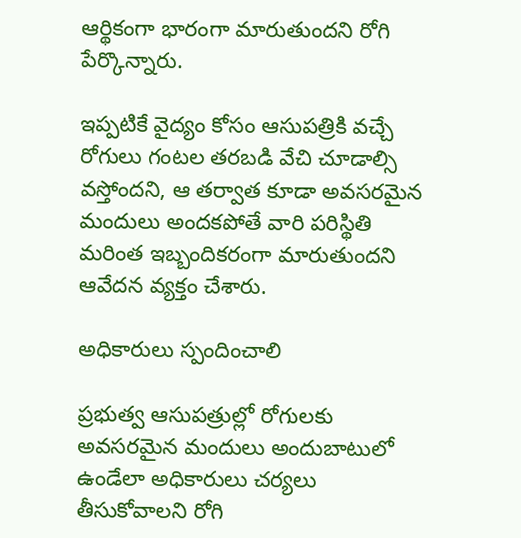ఆర్థికంగా భారంగా మారుతుందని రోగి పేర్కొన్నారు.

ఇప్పటికే వైద్యం కోసం ఆసుపత్రికి వచ్చే రోగులు గంటల తరబడి వేచి చూడాల్సి వస్తోందని, ఆ తర్వాత కూడా అవసరమైన మందులు అందకపోతే వారి పరిస్థితి మరింత ఇబ్బందికరంగా మారుతుందని ఆవేదన వ్యక్తం చేశారు.

అధికారులు స్పందించాలి

ప్రభుత్వ ఆసుపత్రుల్లో రోగులకు అవసరమైన మందులు అందుబాటులో ఉండేలా అధికారులు చర్యలు తీసుకోవాలని రోగి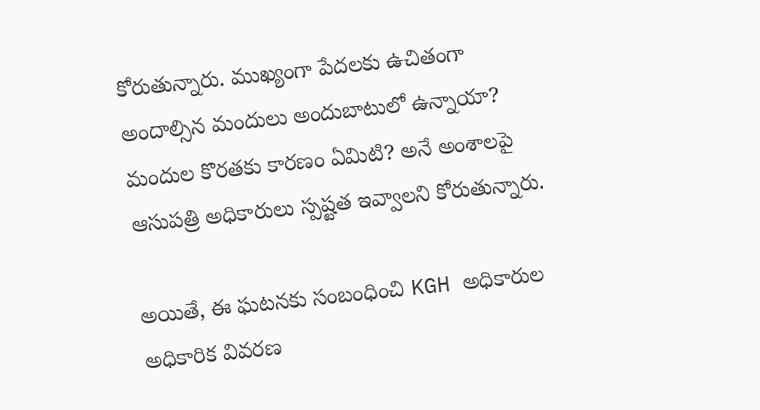కోరుతున్నారు. ముఖ్యంగా పేదలకు ఉచితంగా అందాల్సిన మందులు అందుబాటులో ఉన్నాయా? మందుల కొరతకు కారణం ఏమిటి? అనే అంశాలపై ఆసుపత్రి అధికారులు స్పష్టత ఇవ్వాలని కోరుతున్నారు.

అయితే, ఈ ఘటనకు సంబంధించి KGH అధికారుల అధికారిక వివరణ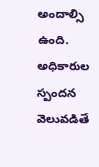అందాల్సి ఉంది. అధికారుల స్పందన వెలువడితే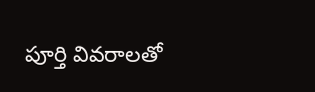పూర్తి వివరాలతో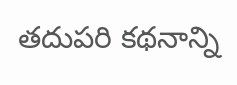తదుపరి కథనాన్ని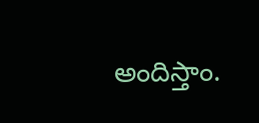అందిస్తాం.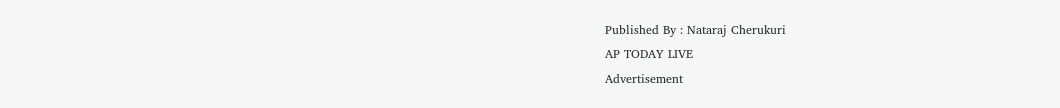Published By : Nataraj Cherukuri
AP TODAY LIVE
Advertisement